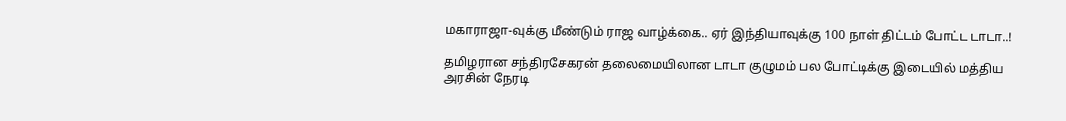மகாராஜா-வுக்கு மீண்டும் ராஜ வாழ்க்கை.. ஏர் இந்தியாவுக்கு 100 நாள் திட்டம் போட்ட டாடா..!

தமிழரான சந்திரசேகரன் தலைமையிலான டாடா குழுமம் பல போட்டிக்கு இடையில் மத்திய அரசின் நேரடி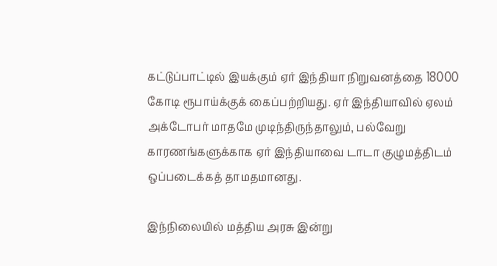கட்டுப்பாட்டில் இயக்கும் ஏர் இந்தியா நிறுவனத்தை 18000 கோடி ரூபாய்க்குக் கைப்பற்றியது. ஏர் இந்தியாவில் ஏலம் அக்டோபர் மாதமே முடிந்திருந்தாலும், பல்வேறு காரணங்களுக்காக ஏர் இந்தியாவை டாடா குழுமத்திடம் ஒப்படைக்கத் தாமதமானது.

இந்நிலையில் மத்திய அரசு இன்று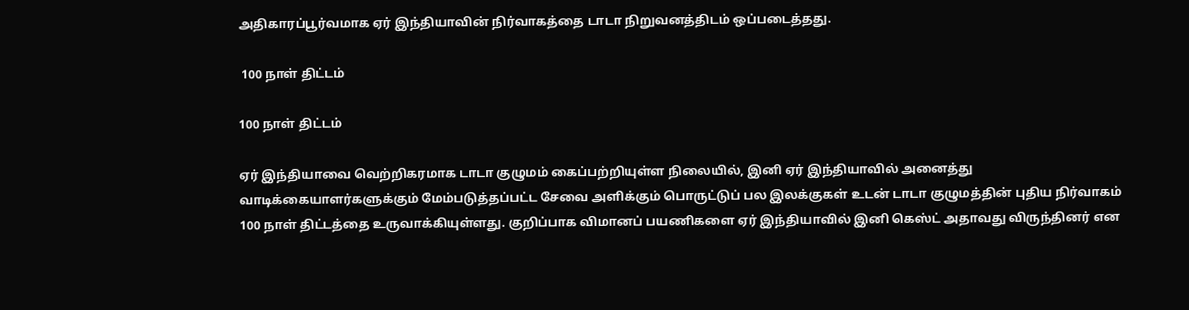அதிகாரப்பூர்வமாக ஏர் இந்தியாவின் நிர்வாகத்தை டாடா நிறுவனத்திடம் ஒப்படைத்தது.

 100 நாள் திட்டம்

100 நாள் திட்டம்

ஏர் இந்தியாவை வெற்றிகரமாக டாடா குழுமம் கைப்பற்றியுள்ள நிலையில், இனி ஏர் இந்தியாவில் அனைத்து வாடிக்கையாளர்களுக்கும் மேம்படுத்தப்பட்ட சேவை அளிக்கும் பொருட்டுப் பல இலக்குகள் உடன் டாடா குழுமத்தின் புதிய நிர்வாகம் 100 நாள் திட்டத்தை உருவாக்கியுள்ளது. குறிப்பாக விமானப் பயணிகளை ஏர் இந்தியாவில் இனி கெஸ்ட் அதாவது விருந்தினர் என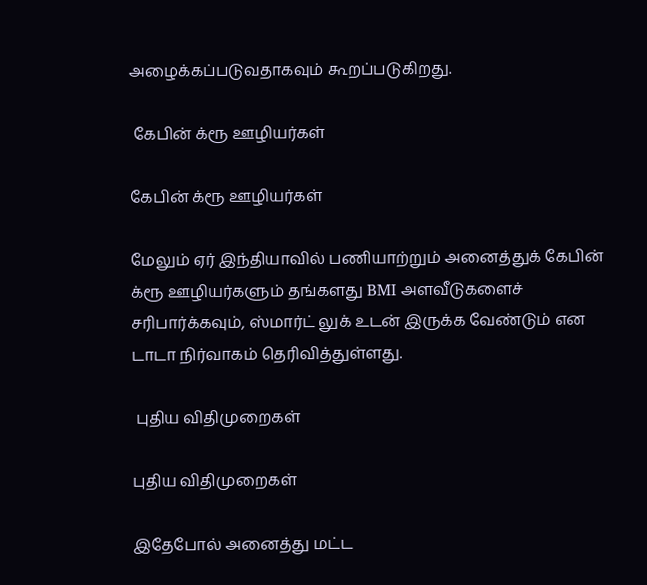அழைக்கப்படுவதாகவும் கூறப்படுகிறது.

 கேபின் க்ரூ ஊழியர்கள்

கேபின் க்ரூ ஊழியர்கள்

மேலும் ஏர் இந்தியாவில் பணியாற்றும் அனைத்துக் கேபின் க்ரூ ஊழியர்களும் தங்களது BMI அளவீடுகளைச் சரிபார்க்கவும், ஸ்மார்ட் லுக் உடன் இருக்க வேண்டும் என டாடா நிர்வாகம் தெரிவித்துள்ளது.

 புதிய விதிமுறைகள்

புதிய விதிமுறைகள்

இதேபோல் அனைத்து மட்ட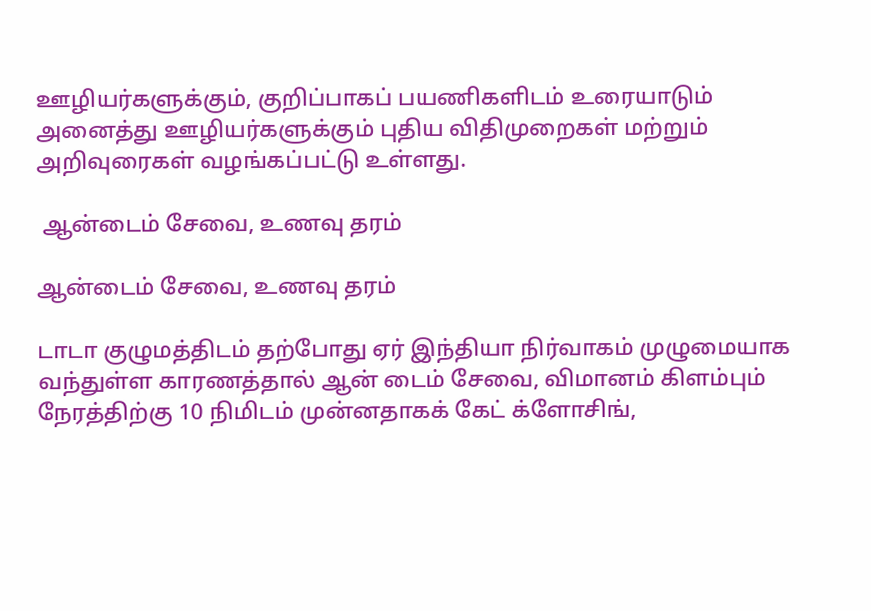ஊழியர்களுக்கும், குறிப்பாகப் பயணிகளிடம் உரையாடும் அனைத்து ஊழியர்களுக்கும் புதிய விதிமுறைகள் மற்றும் அறிவுரைகள் வழங்கப்பட்டு உள்ளது.

 ஆன்டைம் சேவை, உணவு தரம்

ஆன்டைம் சேவை, உணவு தரம்

டாடா குழுமத்திடம் தற்போது ஏர் இந்தியா நிர்வாகம் முழுமையாக வந்துள்ள காரணத்தால் ஆன் டைம் சேவை, விமானம் கிளம்பும் நேரத்திற்கு 10 நிமிடம் முன்னதாகக் கேட் க்ளோசிங்,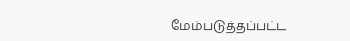மேம்படுத்தப்பட்ட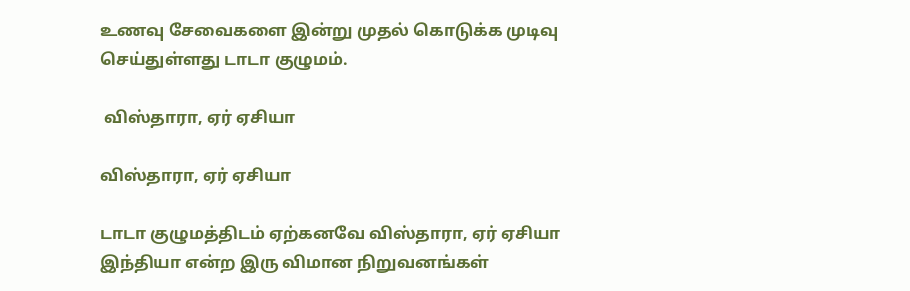உணவு சேவைகளை இன்று முதல் கொடுக்க முடிவு செய்துள்ளது டாடா குழுமம்.

 விஸ்தாரா, ஏர் ஏசியா

விஸ்தாரா, ஏர் ஏசியா

டாடா குழுமத்திடம் ஏற்கனவே விஸ்தாரா, ஏர் ஏசியா இந்தியா என்ற இரு விமான நிறுவனங்கள்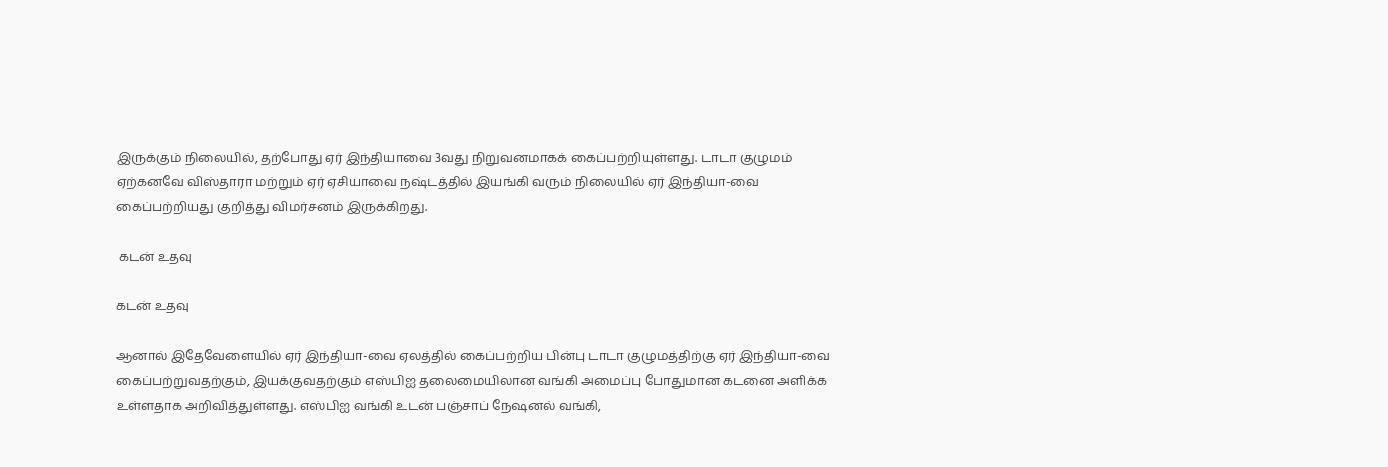இருக்கும் நிலையில், தற்போது ஏர் இந்தியாவை 3வது நிறுவனமாகக் கைப்பற்றியுள்ளது. டாடா குழுமம் ஏற்கனவே விஸ்தாரா மற்றும் ஏர் ஏசியாவை நஷ்டத்தில் இயங்கி வரும் நிலையில் ஏர் இந்தியா-வை கைப்பற்றியது குறித்து விமர்சனம் இருக்கிறது.

 கடன் உதவு

கடன் உதவு

ஆனால் இதேவேளையில் ஏர் இந்தியா-வை ஏலத்தில் கைப்பற்றிய பின்பு டாடா குழுமத்திற்கு ஏர் இந்தியா-வை கைப்பற்றுவதற்கும், இயக்குவதற்கும் எஸ்பிஐ தலைமையிலான வங்கி அமைப்பு போதுமான கடனை அளிக்க உள்ளதாக அறிவித்துள்ளது. எஸ்பிஐ வங்கி உடன் பஞ்சாப் நேஷனல் வங்கி,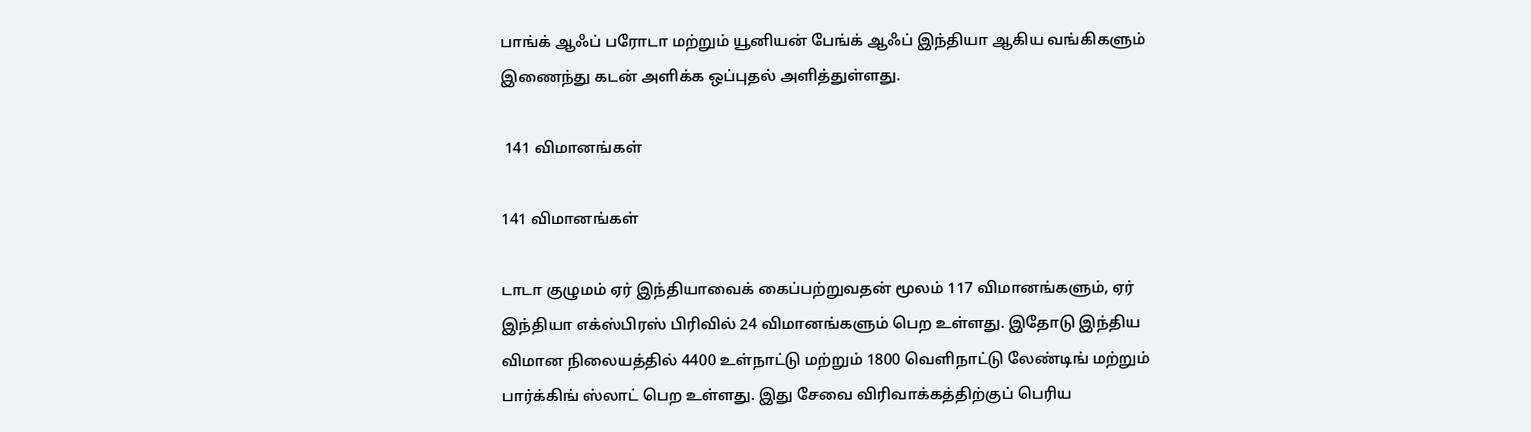பாங்க் ஆஃப் பரோடா மற்றும் யூனியன் பேங்க் ஆஃப் இந்தியா ஆகிய வங்கிகளும் இணைந்து கடன் அளிக்க ஒப்புதல் அளித்துள்ளது.

 141 விமானங்கள்

141 விமானங்கள்

டாடா குழுமம் ஏர் இந்தியாவைக் கைப்பற்றுவதன் மூலம் 117 விமானங்களும், ஏர் இந்தியா எக்ஸ்பிரஸ் பிரிவில் 24 விமானங்களும் பெற உள்ளது. இதோடு இந்திய விமான நிலையத்தில் 4400 உள்நாட்டு மற்றும் 1800 வெளிநாட்டு லேண்டிங் மற்றும் பார்க்கிங் ஸ்லாட் பெற உள்ளது. இது சேவை விரிவாக்கத்திற்குப் பெரிய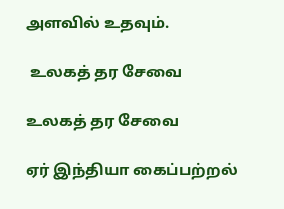அளவில் உதவும்.

 உலகத் தர சேவை

உலகத் தர சேவை

ஏர் இந்தியா கைப்பற்றல்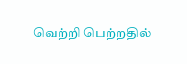வெற்றி பெற்றதில்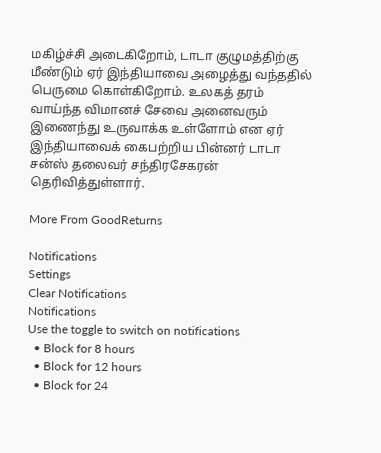மகிழ்ச்சி அடைகிறோம், டாடா குழுமத்திற்கு மீண்டும் ஏர் இந்தியாவை அழைத்து வந்ததில் பெருமை கொள்கிறோம். உலகத் தரம் வாய்ந்த விமானச் சேவை அனைவரும் இணைந்து உருவாக்க உள்ளோம் என ஏர் இந்தியாவைக் கைபற்றிய பின்னர் டாடா சன்ஸ் தலைவர் சந்திரசேகரன் தெரிவித்துள்ளார்.

More From GoodReturns

Notifications
Settings
Clear Notifications
Notifications
Use the toggle to switch on notifications
  • Block for 8 hours
  • Block for 12 hours
  • Block for 24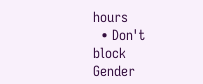hours
  • Don't block
Gender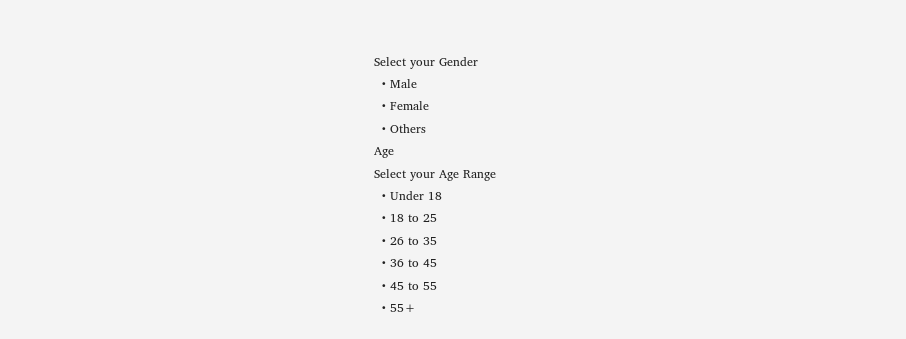Select your Gender
  • Male
  • Female
  • Others
Age
Select your Age Range
  • Under 18
  • 18 to 25
  • 26 to 35
  • 36 to 45
  • 45 to 55
  • 55+